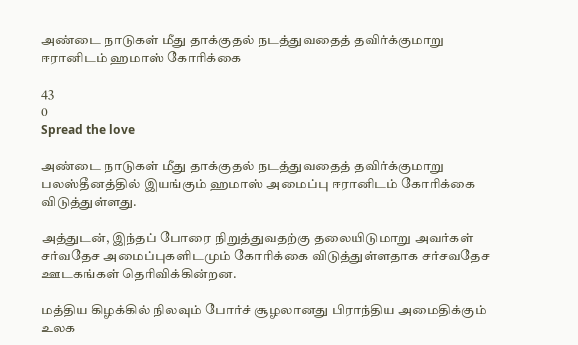அண்டை நாடுகள் மீது தாக்குதல் நடத்துவதைத் தவிர்க்குமாறு ஈரானிடம் ஹமாஸ் கோரிக்கை

43
0
Spread the love

அண்டை நாடுகள் மீது தாக்குதல் நடத்துவதைத் தவிர்க்குமாறு பலஸ்தீனத்தில் இயங்கும் ஹமாஸ் அமைப்பு ஈரானிடம் கோரிக்கை விடுத்துள்ளது.

அத்துடன், இந்தப் போரை நிறுத்துவதற்கு தலையிடுமாறு அவர்கள் சர்வதேச அமைப்புகளிடமும் கோரிக்கை விடுத்துள்ளதாக சர்சவதேச ஊடகங்கள் தெரிவிக்கின்றன.

மத்திய கிழக்கில் நிலவும் போர்ச் சூழலானது பிராந்திய அமைதிக்கும் உலக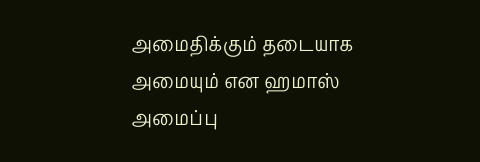அமைதிக்கும் தடையாக அமையும் என ஹமாஸ் அமைப்பு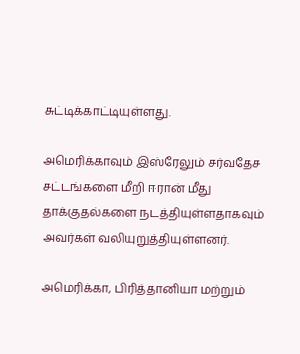சுட்டிக்காட்டியுள்ளது.

அமெரிக்காவும் இஸ்ரேலும் சர்வதேச சட்டங்களை மீறி ஈரான் மீது தாக்குதல்களை நடத்தியுள்ளதாகவும் அவர்கள் வலியுறுத்தியுள்ளனர்.

அமெரிக்கா, பிரித்தானியா மற்றும்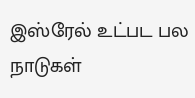இஸ்ரேல் உட்பட பல நாடுகள்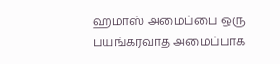ஹமாஸ் அமைப்பை ஒரு பயங்கரவாத அமைப்பாக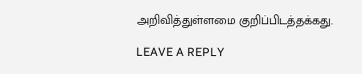அறிவித்துள்ளமை குறிப்பிடத்தக்கது.

LEAVE A REPLY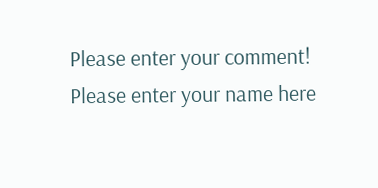Please enter your comment!
Please enter your name here